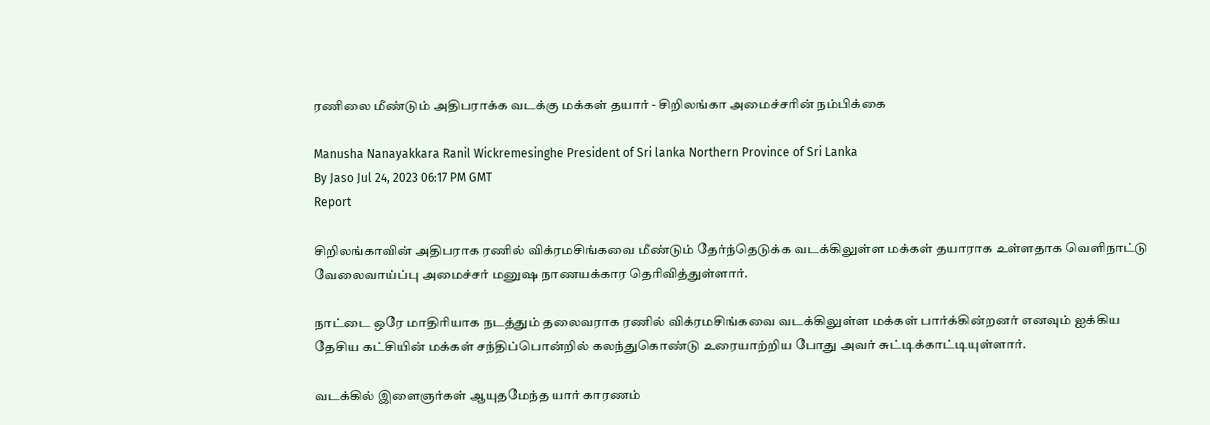ரணிலை மீண்டும் அதிபராக்க வடக்கு மக்கள் தயார் - சிறிலங்கா அமைச்சரின் நம்பிக்கை

Manusha Nanayakkara Ranil Wickremesinghe President of Sri lanka Northern Province of Sri Lanka
By Jaso Jul 24, 2023 06:17 PM GMT
Report

சிறிலங்காவின் அதிபராக ரணில் விக்ரமசிங்கவை மீண்டும் தேர்ந்தெடுக்க வடக்கிலுள்ள மக்கள் தயாராக உள்ளதாக வெளிநாட்டு வேலைவாய்ப்பு அமைச்சர் மனுஷ நாணயக்கார தெரிவித்துள்ளார்.

நாட்டை ஒரே மாதிரியாக நடத்தும் தலைவராக ரணில் விக்ரமசிங்கவை வடக்கிலுள்ள மக்கள் பார்க்கின்றனர் எனவும் ஐக்கிய தேசிய கட்சியின் மக்கள் சந்திப்பொன்றில் கலந்துகொண்டு உரையாற்றிய போது அவர் சுட்டிக்காட்டியுள்ளார்.

வடக்கில் இளைஞர்கள் ஆயுதமேந்த யார் காரணம்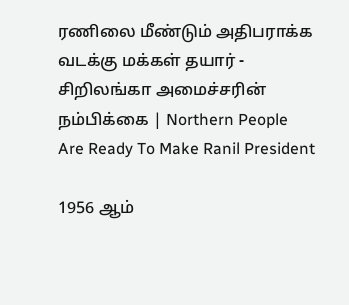ரணிலை மீண்டும் அதிபராக்க வடக்கு மக்கள் தயார் - சிறிலங்கா அமைச்சரின் நம்பிக்கை | Northern People Are Ready To Make Ranil President

1956 ஆம்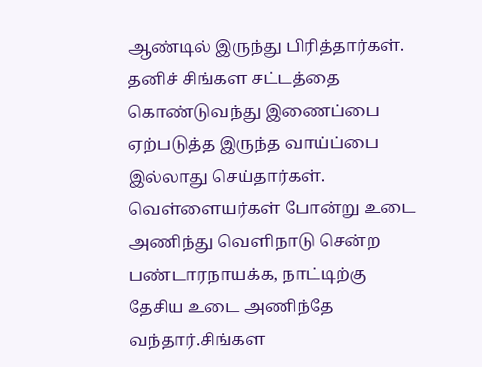ஆண்டில் இருந்து பிரித்தார்கள். தனிச் சிங்கள சட்டத்தை கொண்டுவந்து இணைப்பை ஏற்படுத்த இருந்த வாய்ப்பை இல்லாது செய்தார்கள். வெள்ளையர்கள் போன்று உடை அணிந்து வெளிநாடு சென்ற பண்டாரநாயக்க, நாட்டிற்கு தேசிய உடை அணிந்தே வந்தார்.சிங்கள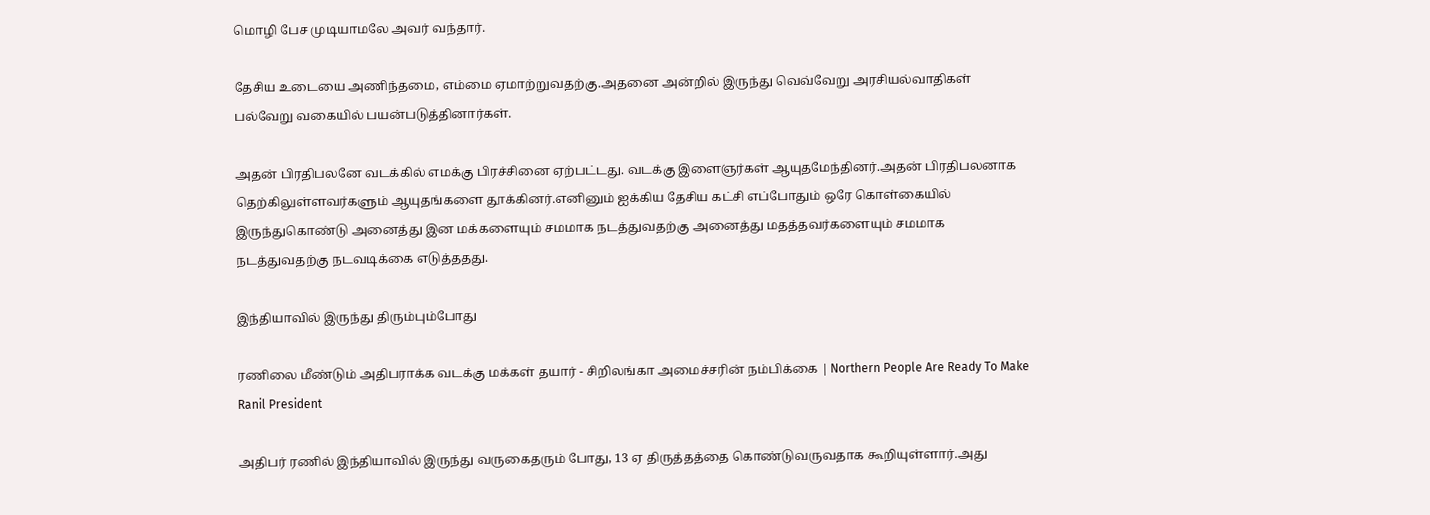மொழி பேச முடியாமலே அவர் வந்தார்.

தேசிய உடையை அணிந்தமை, எம்மை ஏமாற்றுவதற்கு.அதனை அன்றில் இருந்து வெவ்வேறு அரசியல்வாதிகள் பல்வேறு வகையில் பயன்படுத்தினார்கள்.

அதன் பிரதிபலனே வடக்கில் எமக்கு பிரச்சினை ஏற்பட்டது. வடக்கு இளைஞர்கள் ஆயுதமேந்தினர்.அதன் பிரதிபலனாக தெற்கிலுள்ளவர்களும் ஆயுதங்களை தூக்கினர்.எனினும் ஐக்கிய தேசிய கட்சி எப்போதும் ஒரே கொள்கையில் இருந்துகொண்டு அனைத்து இன மக்களையும் சமமாக நடத்துவதற்கு அனைத்து மதத்தவர்களையும் சமமாக நடத்துவதற்கு நடவடிக்கை எடுத்ததது.

இந்தியாவில் இருந்து திரும்பும்போது

ரணிலை மீண்டும் அதிபராக்க வடக்கு மக்கள் தயார் - சிறிலங்கா அமைச்சரின் நம்பிக்கை | Northern People Are Ready To Make Ranil President

அதிபர் ரணில் இந்தியாவில் இருந்து வருகைதரும் போது, 13 ஏ திருத்தத்தை கொண்டுவருவதாக கூறியுள்ளார்.அது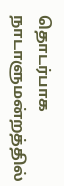தொடர்பாக நாடாளுமன்றத்தில்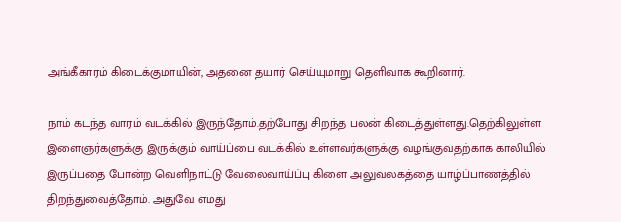அங்கீகாரம் கிடைக்குமாயின், அதனை தயார் செய்யுமாறு தெளிவாக கூறினார்.

நாம் கடந்த வாரம் வடக்கில் இருந்தோம்.தற்போது சிறந்த பலன் கிடைத்துள்ளது.தெற்கிலுள்ள இளைஞர்களுக்கு இருக்கும் வாய்ப்பை வடக்கில் உள்ளவர்களுக்கு வழங்குவதற்காக காலியில் இருப்பதை போன்ற வெளிநாட்டு வேலைவாய்ப்பு கிளை அலுவலகத்தை யாழ்ப்பாணத்தில் திறந்துவைத்தோம். அதுவே எமது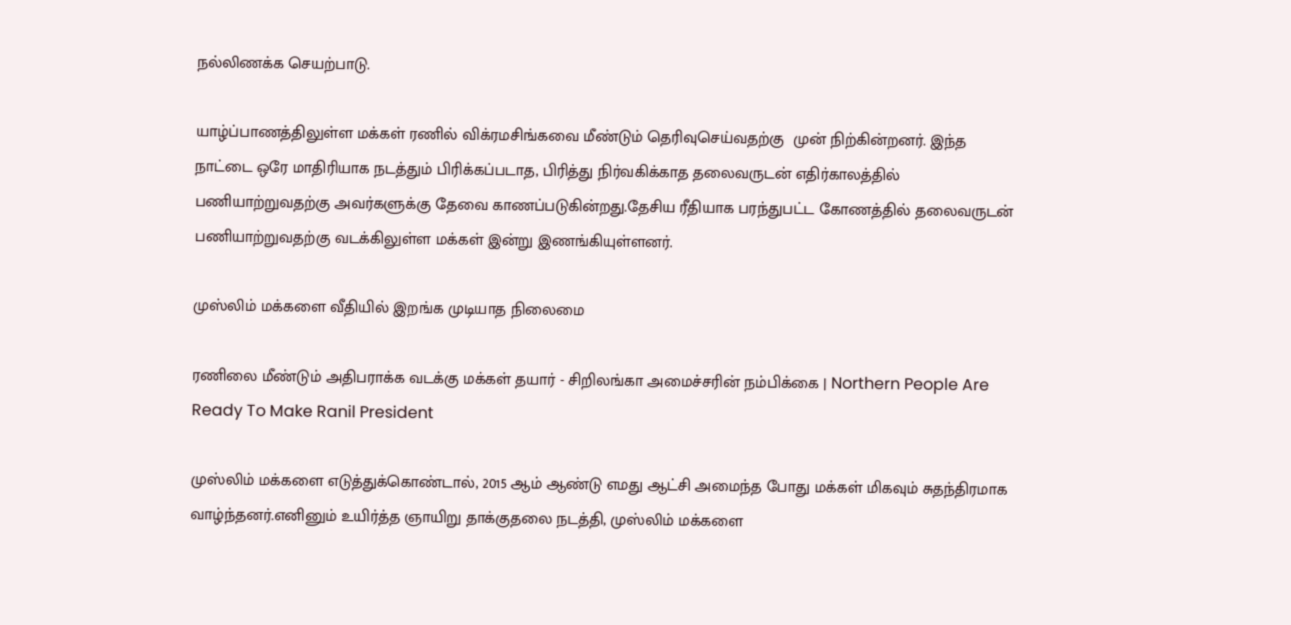நல்லிணக்க செயற்பாடு.

யாழ்ப்பாணத்திலுள்ள மக்கள் ரணில் விக்ரமசிங்கவை மீண்டும் தெரிவுசெய்வதற்கு  முன் நிற்கின்றனர். இந்த நாட்டை ஒரே மாதிரியாக நடத்தும் பிரிக்கப்படாத, பிரித்து நிர்வகிக்காத தலைவருடன் எதிர்காலத்தில் பணியாற்றுவதற்கு அவர்களுக்கு தேவை காணப்படுகின்றது.தேசிய ரீதியாக பரந்துபட்ட கோணத்தில் தலைவருடன் பணியாற்றுவதற்கு வடக்கிலுள்ள மக்கள் இன்று இணங்கியுள்ளனர்.

முஸ்லிம் மக்களை வீதியில் இறங்க முடியாத நிலைமை

ரணிலை மீண்டும் அதிபராக்க வடக்கு மக்கள் தயார் - சிறிலங்கா அமைச்சரின் நம்பிக்கை | Northern People Are Ready To Make Ranil President

முஸ்லிம் மக்களை எடுத்துக்கொண்டால், 2015 ஆம் ஆண்டு எமது ஆட்சி அமைந்த போது மக்கள் மிகவும் சுதந்திரமாக வாழ்ந்தனர்.எனினும் உயிர்த்த ஞாயிறு தாக்குதலை நடத்தி, முஸ்லிம் மக்களை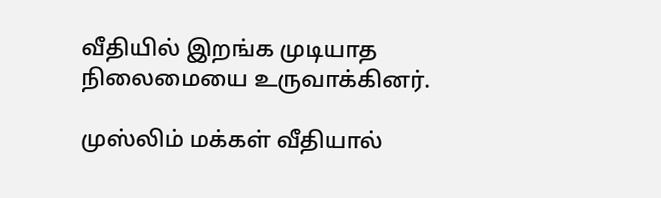வீதியில் இறங்க முடியாத நிலைமையை உருவாக்கினர்.

முஸ்லிம் மக்கள் வீதியால்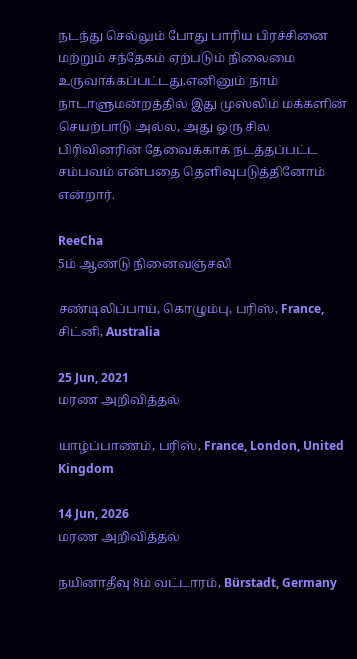நடந்து செல்லும் போது பாரிய பிரச்சினை மற்றும் சந்தேகம் ஏற்படும் நிலைமை உருவாக்கப்பட்டது.எனினும் நாம் நாடாளுமன்றத்தில் இது முஸ்லிம் மக்களின் செயற்பாடு அல்ல, அது ஒரு சில பிரிவினரின் தேவைக்காக நடத்தப்பட்ட சம்பவம் என்பதை தெளிவுபடுத்தினோம் என்றார்.

ReeCha
5ம் ஆண்டு நினைவஞ்சலி

சண்டிலிப்பாய், கொழும்பு, பரிஸ், France, சிட்னி, Australia

25 Jun, 2021
மரண அறிவித்தல்

யாழ்ப்பாணம், பரிஸ், France, London, United Kingdom

14 Jun, 2026
மரண அறிவித்தல்

நயினாதீவு 8ம் வட்டாரம், Bürstadt, Germany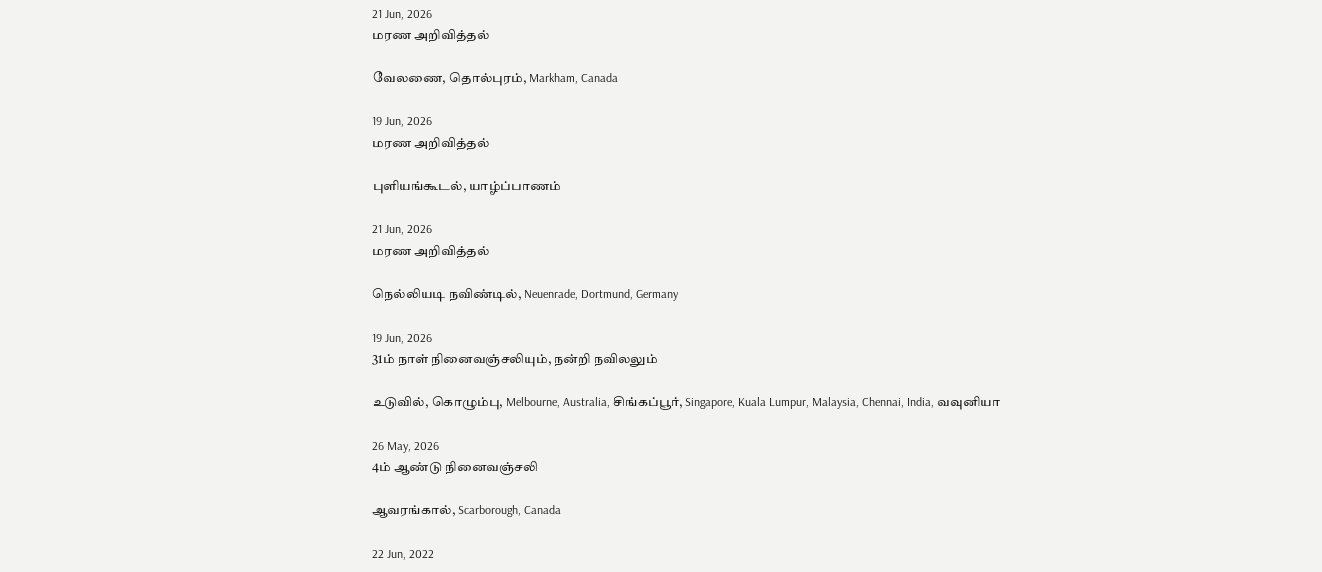21 Jun, 2026
மரண அறிவித்தல்

வேலணை, தொல்புரம், Markham, Canada

19 Jun, 2026
மரண அறிவித்தல்

புளியங்கூடல், யாழ்ப்பாணம்

21 Jun, 2026
மரண அறிவித்தல்

நெல்லியடி நவிண்டில், Neuenrade, Dortmund, Germany

19 Jun, 2026
31ம் நாள் நினைவஞ்சலியும், நன்றி நவிலலும்

உடுவில், கொழும்பு, Melbourne, Australia, சிங்கப்பூர், Singapore, Kuala Lumpur, Malaysia, Chennai, India, வவுனியா

26 May, 2026
4ம் ஆண்டு நினைவஞ்சலி

ஆவரங்கால், Scarborough, Canada

22 Jun, 2022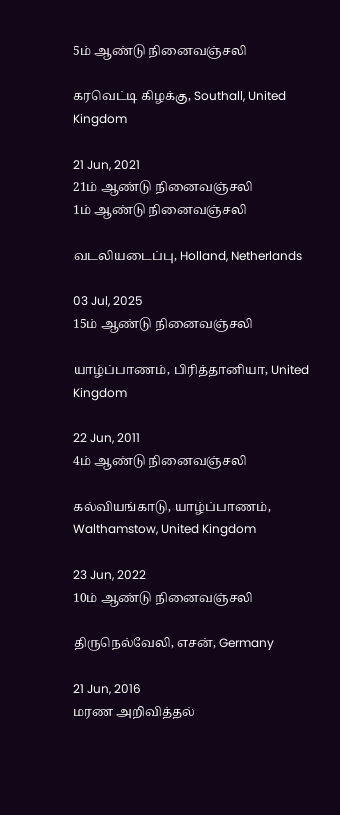5ம் ஆண்டு நினைவஞ்சலி

கரவெட்டி கிழக்கு, Southall, United Kingdom

21 Jun, 2021
21ம் ஆண்டு நினைவஞ்சலி
1ம் ஆண்டு நினைவஞ்சலி

வடலியடைப்பு, Holland, Netherlands

03 Jul, 2025
15ம் ஆண்டு நினைவஞ்சலி

யாழ்ப்பாணம், பிரித்தானியா, United Kingdom

22 Jun, 2011
4ம் ஆண்டு நினைவஞ்சலி

கல்வியங்காடு, யாழ்ப்பாணம், Walthamstow, United Kingdom

23 Jun, 2022
10ம் ஆண்டு நினைவஞ்சலி

திருநெல்வேலி, எசன், Germany

21 Jun, 2016
மரண அறிவித்தல்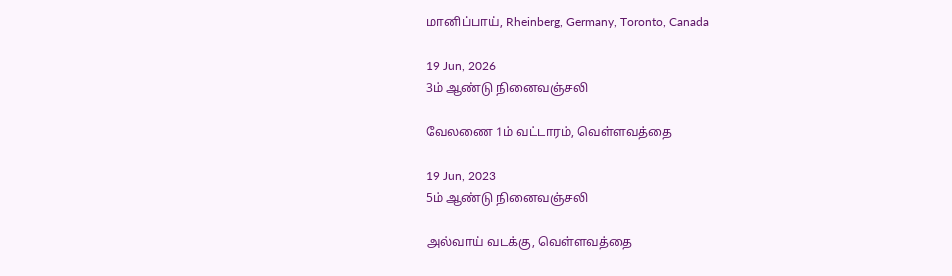மானிப்பாய், Rheinberg, Germany, Toronto, Canada

19 Jun, 2026
3ம் ஆண்டு நினைவஞ்சலி

வேலணை 1ம் வட்டாரம், வெள்ளவத்தை

19 Jun, 2023
5ம் ஆண்டு நினைவஞ்சலி

அல்வாய் வடக்கு, வெள்ளவத்தை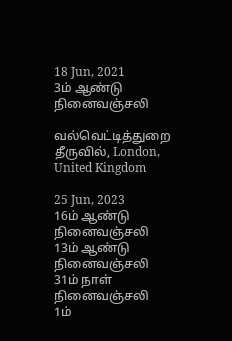18 Jun, 2021
3ம் ஆண்டு நினைவஞ்சலி

வல்வெட்டித்துறை தீருவில், London, United Kingdom

25 Jun, 2023
16ம் ஆண்டு நினைவஞ்சலி
13ம் ஆண்டு நினைவஞ்சலி
31ம் நாள் நினைவஞ்சலி
1ம்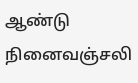ஆண்டு நினைவஞ்சலி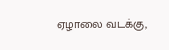ஏழாலை வடக்கு,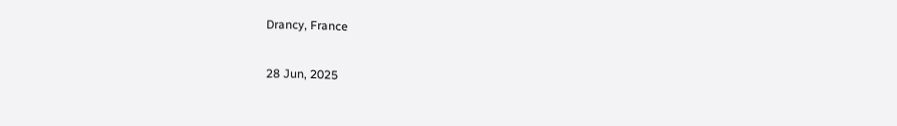Drancy, France

28 Jun, 2025